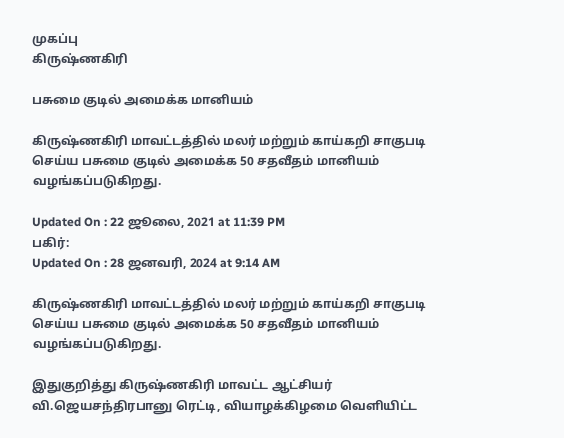முகப்பு
கிருஷ்ணகிரி

பசுமை குடில் அமைக்க மானியம்

கிருஷ்ணகிரி மாவட்டத்தில் மலர் மற்றும் காய்கறி சாகுபடி செய்ய பசுமை குடில் அமைக்க 50 சதவீதம் மானியம் வழங்கப்படுகிறது.

Updated On : 22 ஜூலை, 2021 at 11:39 PM
பகிர்:
Updated On : 28 ஜனவரி, 2024 at 9:14 AM

கிருஷ்ணகிரி மாவட்டத்தில் மலர் மற்றும் காய்கறி சாகுபடி செய்ய பசுமை குடில் அமைக்க 50 சதவீதம் மானியம் வழங்கப்படுகிறது.

இதுகுறித்து கிருஷ்ணகிரி மாவட்ட ஆட்சியர் வி.ஜெயசந்திரபானு ரெட்டி, வியாழக்கிழமை வெளியிட்ட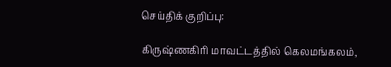செய்திக் குறிப்பு:

கிருஷ்ணகிரி மாவட்டத்தில் கெலமங்கலம்,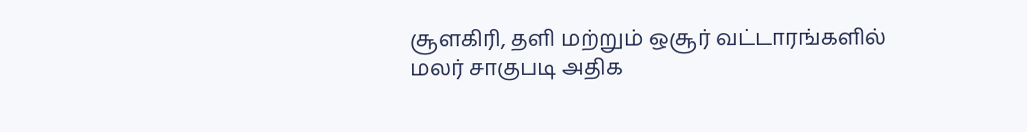சூளகிரி, தளி மற்றும் ஒசூர் வட்டாரங்களில் மலர் சாகுபடி அதிக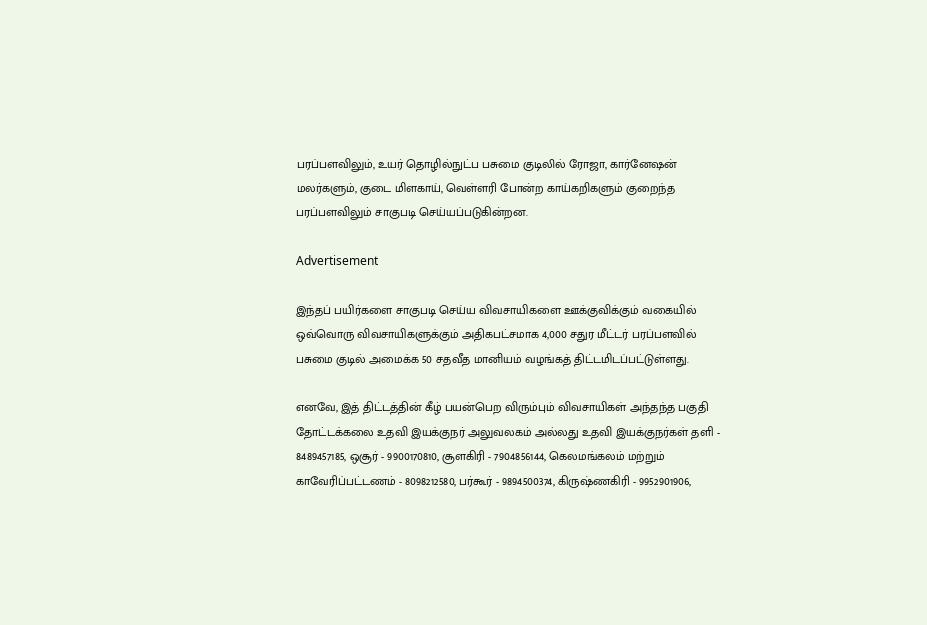பரப்பளவிலும், உயர் தொழில்நுட்ப பசுமை குடிலில் ரோஜா, கார்னேஷன் மலர்களும், குடை மிளகாய், வெள்ளரி போன்ற காய்கறிகளும் குறைந்த பரப்பளவிலும் சாகுபடி செய்யப்படுகின்றன.

Advertisement

இந்தப் பயிர்களை சாகுபடி செய்ய விவசாயிகளை ஊக்குவிக்கும் வகையில் ஒவ்வொரு விவசாயிகளுக்கும் அதிகபட்சமாக 4,000 சதுர மீட்டர் பரப்பளவில் பசுமை குடில் அமைக்க 50 சதவீத மானியம் வழங்கத் திட்டமிடப்பட்டுள்ளது.

எனவே, இத் திட்டத்தின் கீழ் பயன்பெற விரும்பும் விவசாயிகள் அந்தந்த பகுதி தோட்டக்கலை உதவி இயக்குநர் அலுவலகம் அல்லது உதவி இயக்குநர்கள் தளி - 8489457185, ஒசூர் - 9900170810, சூளகிரி - 7904856144, கெலமங்கலம் மற்றும் காவேரிப்பட்டணம் - 8098212580, பர்கூர் - 9894500374, கிருஷ்ணகிரி - 9952901906,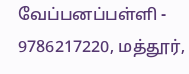வேப்பனப்பள்ளி - 9786217220, மத்தூர்,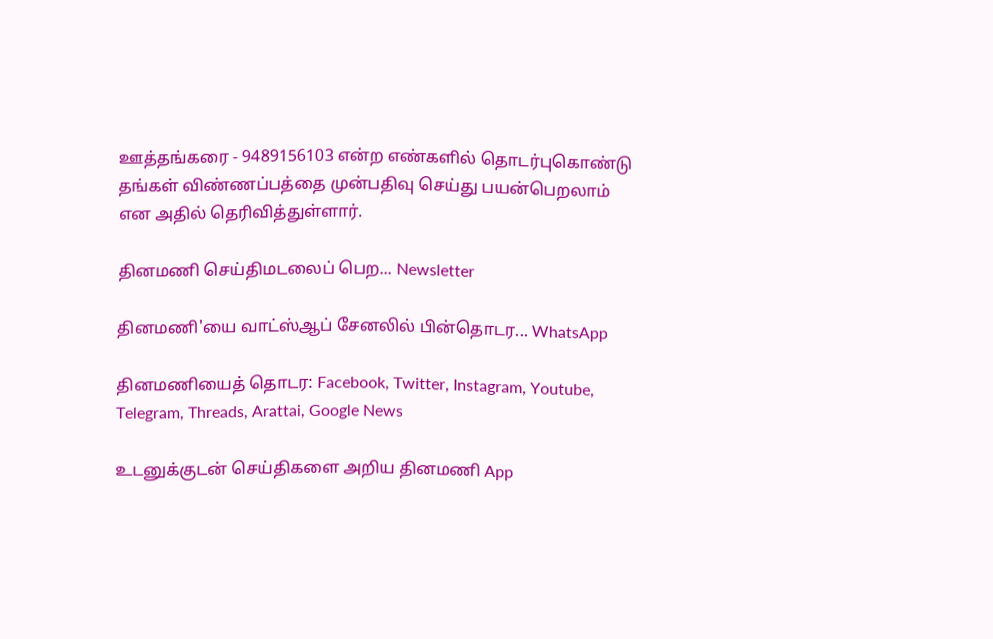ஊத்தங்கரை - 9489156103 என்ற எண்களில் தொடர்புகொண்டு தங்கள் விண்ணப்பத்தை முன்பதிவு செய்து பயன்பெறலாம் என அதில் தெரிவித்துள்ளார்.

தினமணி செய்திமடலைப் பெற... Newsletter

தினமணி'யை வாட்ஸ்ஆப் சேனலில் பின்தொடர... WhatsApp

தினமணியைத் தொடர: Facebook, Twitter, Instagram, Youtube, Telegram, Threads, Arattai, Google News

உடனுக்குடன் செய்திகளை அறிய தினமணி App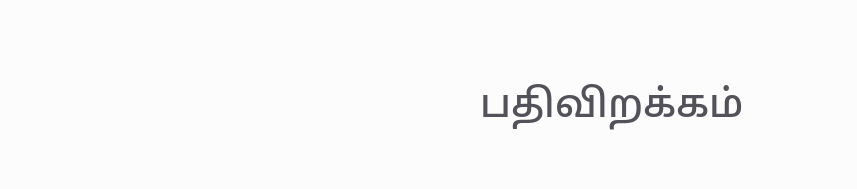பதிவிறக்கம்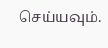செய்யவும்.